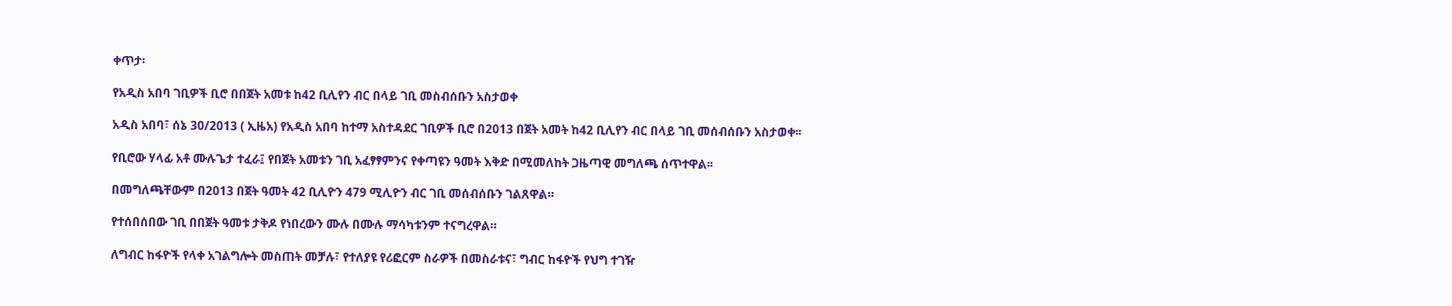ቀጥታ፡

የአዲስ አበባ ገቢዎች ቢሮ በበጀት አመቱ ከ42 ቢሊየን ብር በላይ ገቢ መስብሰቡን አስታወቀ

አዲስ አበባ፣ ሰኔ 30/2013 ( ኢዜአ) የአዲስ አበባ ከተማ አስተዳደር ገቢዎች ቢሮ በ2013 በጀት አመት ከ42 ቢሊየን ብር በላይ ገቢ መሰብሰቡን አስታወቀ፡፡

የቢሮው ሃላፊ አቶ ሙሉጌታ ተፈራ፤ የበጀት አመቱን ገቢ አፈፃፃምንና የቀጣዩን ዓመት እቅድ በሚመለከት ጋዜጣዊ መግለጫ ሰጥተዋል፡፡

በመግለጫቸውም በ2013 በጀት ዓመት 42 ቢሊዮን 479 ሚሊዮን ብር ገቢ መሰብሰቡን ገልጸዋል።

የተሰበሰበው ገቢ በበጀት ዓመቱ ታቅዶ የነበረውን ሙሉ በሙሉ ማሳካቱንም ተናግረዋል።

ለግብር ከፋዮች የላቀ አገልግሎት መስጠት መቻሉ፣ የተለያዩ የሪፎርም ስራዎች በመስራቱና፣ ግብር ከፋዮች የህግ ተገዥ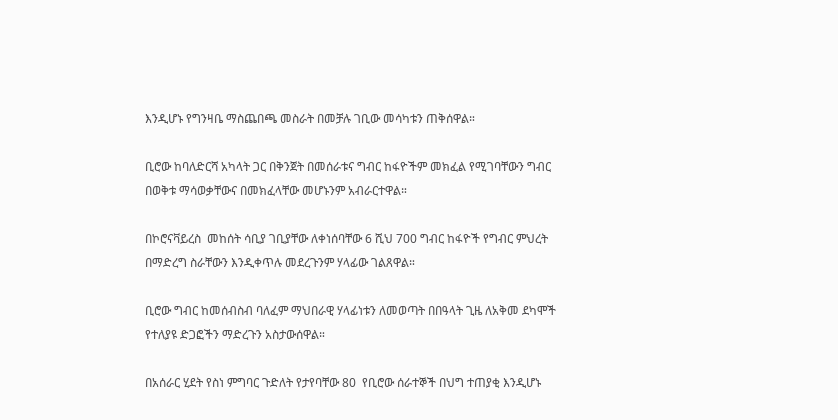እንዲሆኑ የግንዛቤ ማስጨበጫ መስራት በመቻሉ ገቢው መሳካቱን ጠቅሰዋል።

ቢሮው ከባለድርሻ አካላት ጋር በቅንጀት በመሰራቱና ግብር ከፋዮችም መክፈል የሚገባቸውን ግብር በወቅቱ ማሳወቃቸውና በመክፈላቸው መሆኑንም አብራርተዋል።

በኮሮናቫይረስ  መከሰት ሳቢያ ገቢያቸው ለቀነሰባቸው 6 ሺህ 700 ግብር ከፋዮች የግብር ምህረት በማድረግ ስራቸውን እንዲቀጥሉ መደረጉንም ሃላፊው ገልጸዋል።

ቢሮው ግብር ከመሰብስብ ባለፈም ማህበራዊ ሃላፊነቱን ለመወጣት በበዓላት ጊዜ ለአቅመ ደካሞች የተለያዩ ድጋፎችን ማድረጉን አስታውሰዋል።

በአሰራር ሂደት የስነ ምግባር ጉድለት የታየባቸው 80  የቢሮው ሰራተኞች በህግ ተጠያቂ እንዲሆኑ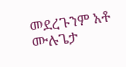መደረጉንም አቶ ሙሉጌታ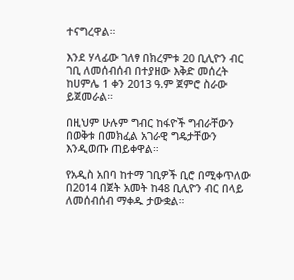ተናግረዋል።

እንደ ሃላፊው ገለፃ በክረምቱ 20 ቢሊዮን ብር ገቢ ለመሰብሰብ በተያዘው እቅድ መሰረት ከሀምሌ 1 ቀን 2013 ዓ.ም ጀምሮ ስራው ይጀመራል።

በዚህም ሁሉም ግብር ከፋዮች ግብራቸውን በወቅቱ በመክፈል አገራዊ ግዴታቸውን እንዲወጡ ጠይቀዋል።

የአዲስ አበባ ከተማ ገቢዎች ቢሮ በሚቀጥለው በ2014 በጀት አመት ከ48 ቢሊዮን ብር በላይ ለመሰብሰብ ማቀዱ ታውቋል።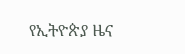የኢትዮጵያ ዜና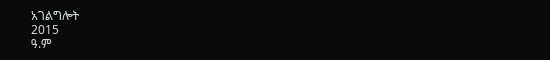አገልግሎት
2015
ዓ.ም